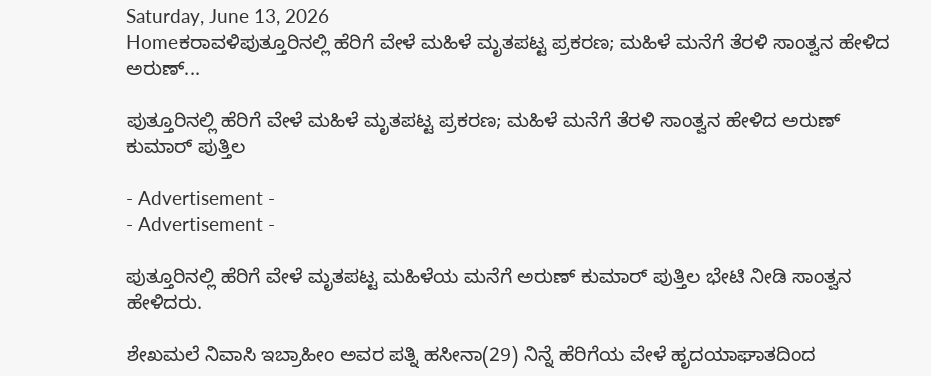Saturday, June 13, 2026
Homeಕರಾವಳಿಪುತ್ತೂರಿನಲ್ಲಿ ಹೆರಿಗೆ ವೇಳೆ ಮಹಿಳೆ ಮೃತಪಟ್ಟ ಪ್ರಕರಣ; ಮಹಿಳೆ ಮನೆಗೆ ತೆರಳಿ ಸಾಂತ್ವನ ಹೇಳಿದ ಅರುಣ್...

ಪುತ್ತೂರಿನಲ್ಲಿ ಹೆರಿಗೆ ವೇಳೆ ಮಹಿಳೆ ಮೃತಪಟ್ಟ ಪ್ರಕರಣ; ಮಹಿಳೆ ಮನೆಗೆ ತೆರಳಿ ಸಾಂತ್ವನ ಹೇಳಿದ ಅರುಣ್ ಕುಮಾರ್ ಪುತ್ತಿಲ

- Advertisement -
- Advertisement -

ಪುತ್ತೂರಿನಲ್ಲಿ ಹೆರಿಗೆ ವೇಳೆ ಮೃತಪಟ್ಟ ಮಹಿಳೆಯ ಮನೆಗೆ ಅರುಣ್ ಕುಮಾರ್ ಪುತ್ತಿಲ ಭೇಟಿ ನೀಡಿ ಸಾಂತ್ವನ ಹೇಳಿದರು.

ಶೇಖಮಲೆ ನಿವಾಸಿ ಇಬ್ರಾಹೀಂ ಅವರ ಪತ್ನಿ ಹಸೀನಾ(29) ನಿನ್ನೆ ಹೆರಿಗೆಯ ವೇಳೆ ಹೃದಯಾಘಾತದಿಂದ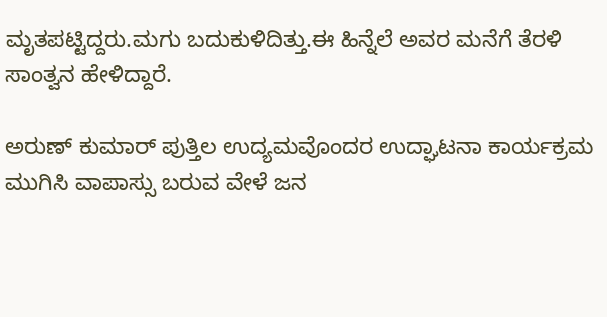ಮೃತಪಟ್ಟಿದ್ದರು.ಮಗು ಬದುಕುಳಿದಿತ್ತು.ಈ ಹಿನ್ನೆಲೆ ಅವರ ಮನೆಗೆ ತೆರಳಿ ಸಾಂತ್ವನ ಹೇಳಿದ್ದಾರೆ.

ಅರುಣ್ ಕುಮಾರ್ ಪುತ್ತಿಲ ಉದ್ಯಮವೊಂದರ ಉದ್ಘಾಟನಾ ಕಾರ್ಯಕ್ರಮ ಮುಗಿಸಿ ವಾಪಾಸ್ಸು ಬರುವ ವೇಳೆ ಜನ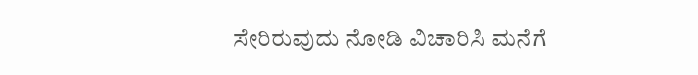ಸೇರಿರುವುದು ನೋಡಿ ವಿಚಾರಿಸಿ ಮನೆಗೆ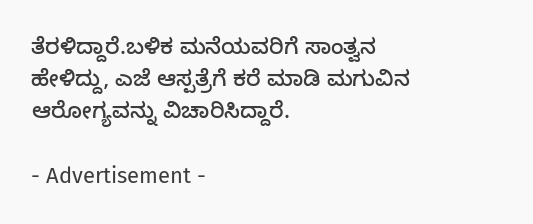ತೆರಳಿದ್ದಾರೆ.ಬಳಿಕ ಮನೆಯವರಿಗೆ ಸಾಂತ್ವನ ಹೇಳಿದ್ದು, ಎಜೆ ಆಸ್ಪತ್ರೆಗೆ ಕರೆ ಮಾಡಿ ಮಗುವಿನ ಆರೋಗ್ಯವನ್ನು ವಿಚಾರಿಸಿದ್ದಾರೆ‌.

- Advertisement -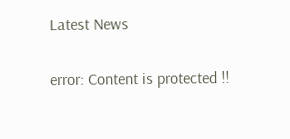Latest News

error: Content is protected !!